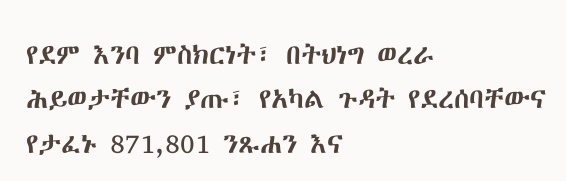የደም እንባ ምስክርነት፣ በትህነግ ወረራ ሕይወታቸውን ያጡ፣ የአካል ጉዳት የደረሰባቸውና የታፈኑ 871,801 ንጹሐን እና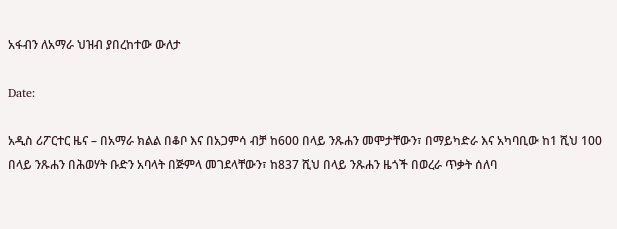አፋብን ለአማራ ህዝብ ያበረከተው ውለታ

Date:

አዲስ ሪፖርተር ዜና – በአማራ ክልል በቆቦ እና በአጋምሳ ብቻ ከ600 በላይ ንጹሐን መሞታቸውን፣ በማይካድራ እና አካባቢው ከ1 ሺህ 100 በላይ ንጹሐን በሕወሃት ቡድን አባላት በጅምላ መገደላቸውን፣ ከ837 ሺህ በላይ ንጹሐን ዜጎች በወረራ ጥቃት ሰለባ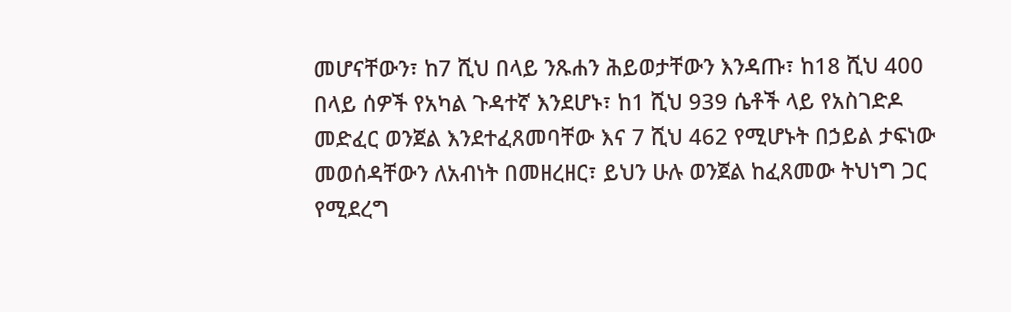መሆናቸውን፣ ከ7 ሺህ በላይ ንጹሐን ሕይወታቸውን እንዳጡ፣ ከ18 ሺህ 400 በላይ ሰዎች የአካል ጉዳተኛ እንደሆኑ፣ ከ1 ሺህ 939 ሴቶች ላይ የአስገድዶ መድፈር ወንጀል እንደተፈጸመባቸው እና 7 ሺህ 462 የሚሆኑት በኃይል ታፍነው መወሰዳቸውን ለአብነት በመዘረዘር፣ ይህን ሁሉ ወንጀል ከፈጸመው ትህነግ ጋር የሚደረግ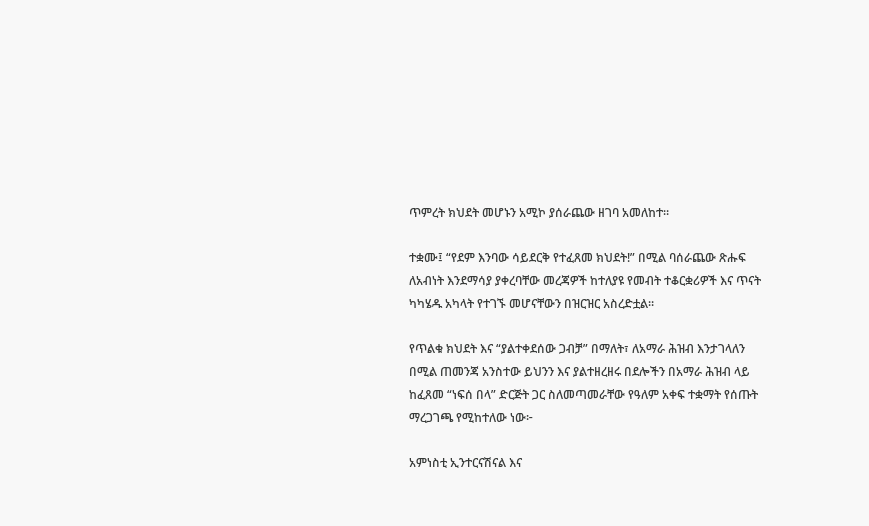ጥምረት ክህደት መሆኑን አሚኮ ያሰራጨው ዘገባ አመለከተ።

ተቋሙ፤ “የደም እንባው ሳይደርቅ የተፈጸመ ክህደት!” በሚል ባሰራጨው ጽሑፍ ለአብነት እንደማሳያ ያቀረባቸው መረጃዎች ከተለያዩ የመብት ተቆርቋሪዎች እና ጥናት ካካሄዱ አካላት የተገኙ መሆናቸውን በዝርዝር አስረድቷል።

የጥልቁ ክህደት እና “ያልተቀደሰው ጋብቻ” በማለት፣ ለአማራ ሕዝብ እንታገላለን በሚል ጠመንጃ አንስተው ይህንን እና ያልተዘረዘሩ በደሎችን በአማራ ሕዝብ ላይ ከፈጸመ “ነፍሰ በላ” ድርጅት ጋር ስለመጣመራቸው የዓለም አቀፍ ተቋማት የሰጡት ማረጋገጫ የሚከተለው ነው፦

አምነስቲ ኢንተርናሽናል እና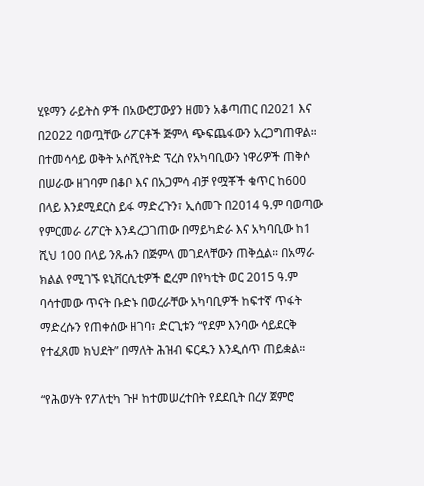ሂዩማን ራይትስ ዎች በአውሮፓውያን ዘመን አቆጣጠር በ2021 እና በ2022 ባወጧቸው ሪፖርቶች ጅምላ ጭፍጨፋውን አረጋግጠዋል። በተመሳሳይ ወቅት አሶሺየትድ ፕረስ የአካባቢውን ነዋሪዎች ጠቅሶ በሠራው ዘገባም በቆቦ እና በአጋምሳ ብቻ የሟቾች ቁጥር ከ600 በላይ እንደሚደርስ ይፋ ማድረጉን፣ ኢሰመጉ በ2014 ዓ.ም ባወጣው የምርመራ ሪፖርት እንዳረጋገጠው በማይካድራ እና አካባቢው ከ1 ሺህ 100 በላይ ንጹሐን በጅምላ መገደላቸውን ጠቅሷል። በአማራ ክልል የሚገኙ ዩኒቨርሲቲዎች ፎረም በየካቲት ወር 2015 ዓ.ም ባሳተመው ጥናት ቡድኑ በወረራቸው አካባቢዎች ከፍተኛ ጥፋት ማድረሱን የጠቀሰው ዘገባ፣ ድርጊቱን “የደም እንባው ሳይደርቅ የተፈጸመ ክህደት” በማለት ሕዝብ ፍርዱን እንዲሰጥ ጠይቋል።

“የሕወሃት የፖለቲካ ጉዞ ከተመሠረተበት የደደቢት በረሃ ጀምሮ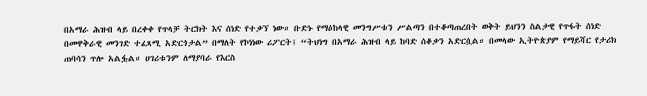በአማራ ሕዝብ ላይ በረቀቀ የጥላቻ ትርክት እና ሰነድ የተቃኘ ነው። ቡድኑ የማዕከላዊ መንግሥቱን ሥልጣን በተቆጣጠረበት ወቅት ይህንን ስልታዊ የጥፋት ሰነድ በመዋቅራዊ መንገድ ተፈጻሚ አድርጎታል” በማለት የኮነነው ሪፖርት፤ “ትህነግ በአማራ ሕዝብ ላይ ከባድ ሰቆቃን አድርሷል። በመላው ኢትዮጵያም የማይሻር የታሪክ ጠባሳን ጥሎ አልፏል። ሀገሪቱንም ለማያባራ የእርስ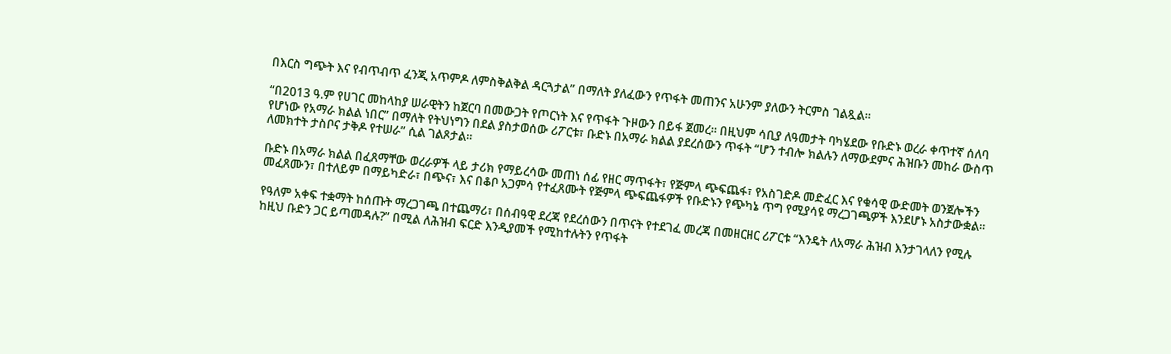በእርስ ግጭት እና የብጥብጥ ፈንጂ አጥምዶ ለምስቅልቅል ዳርጓታል” በማለት ያለፈውን የጥፋት መጠንና አሁንም ያለውን ትርምስ ገልጿል።

“በ2013 ዓ.ም የሀገር መከላከያ ሠራዊትን ከጀርባ በመውጋት የጦርነት እና የጥፋት ጉዞውን በይፋ ጀመረ። በዚህም ሳቢያ ለዓመታት ባካሄደው የቡድኑ ወረራ ቀጥተኛ ሰለባ የሆነው የአማራ ክልል ነበር” በማለት የትህነግን በደል ያስታወሰው ሪፖርቱ፣ ቡድኑ በአማራ ክልል ያደረሰውን ጥፋት “ሆን ተብሎ ክልሉን ለማውደምና ሕዝቡን መከራ ውስጥ ለመክተት ታስቦና ታቅዶ የተሠራ” ሲል ገልጾታል።

ቡድኑ በአማራ ክልል በፈጸማቸው ወረራዎች ላይ ታሪክ የማይረሳው መጠነ ሰፊ የዘር ማጥፋት፣ የጅምላ ጭፍጨፋ፣ የአስገድዶ መድፈር እና የቁሳዊ ውድመት ወንጀሎችን መፈጸሙን፣ በተለይም በማይካድራ፣ በጭና፣ እና በቆቦ አጋምሳ የተፈጸሙት የጅምላ ጭፍጨፋዎች የቡድኑን የጭካኔ ጥግ የሚያሳዩ ማረጋገጫዎች እንደሆኑ አስታውቋል።

የዓለም አቀፍ ተቋማት ከሰጡት ማረጋገጫ በተጨማሪ፣ በሰብዓዊ ደረጃ የደረሰውን በጥናት የተደገፈ መረጃ በመዘርዘር ሪፖርቱ “እንዴት ለአማራ ሕዝብ እንታገላለን የሚሉ ከዚህ ቡድን ጋር ይጣመዳሉ?” በሚል ለሕዝብ ፍርድ እንዲያመች የሚከተሉትን የጥፋት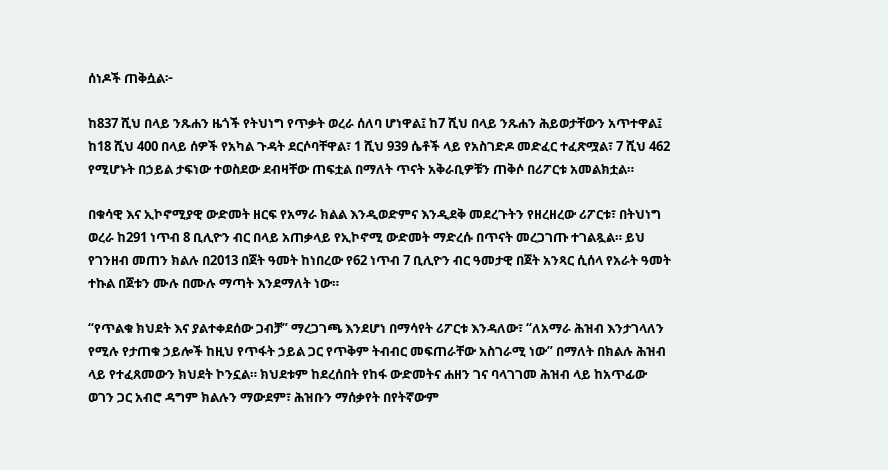ሰነዶች ጠቅሷል፦

ከ837 ሺህ በላይ ንጹሐን ዜጎች የትህነግ የጥቃት ወረራ ሰለባ ሆነዋል፤ ከ7 ሺህ በላይ ንጹሐን ሕይወታቸውን አጥተዋል፤ ከ18 ሺህ 400 በላይ ሰዎች የአካል ጉዳት ደርሶባቸዋል፣ 1 ሺህ 939 ሴቶች ላይ የአስገድዶ መድፈር ተፈጽሟል፣ 7 ሺህ 462 የሚሆኑት በኃይል ታፍነው ተወስደው ደብዛቸው ጠፍቷል በማለት ጥናት አቅራቢዎቹን ጠቅሶ በሪፖርቱ አመልክቷል።

በቁሳዊ እና ኢኮኖሚያዊ ውድመት ዘርፍ የአማራ ክልል እንዲወድምና እንዲደቅ መደረጉትን የዘረዘረው ሪፖርቱ፣ በትህነግ ወረራ ከ291 ነጥብ 8 ቢሊዮን ብር በላይ አጠቃላይ የኢኮኖሚ ውድመት ማድረሱ በጥናት መረጋገጡ ተገልጿል። ይህ የገንዘብ መጠን ክልሉ በ2013 በጀት ዓመት ከነበረው የ62 ነጥብ 7 ቢሊዮን ብር ዓመታዊ በጀት አንጻር ሲሰላ የአራት ዓመት ተኩል በጀቱን ሙሉ በሙሉ ማጣት እንደማለት ነው።

“የጥልቁ ክህደት እና ያልተቀደሰው ጋብቻ” ማረጋገጫ እንደሆነ በማሳየት ሪፖርቱ እንዳለው፣ “ለአማራ ሕዝብ እንታገላለን የሚሉ የታጠቁ ኃይሎች ከዚህ የጥፋት ኃይል ጋር የጥቅም ትብብር መፍጠራቸው አስገራሚ ነው” በማለት በክልሉ ሕዝብ ላይ የተፈጸመውን ክህደት ኮንኗል። ክህደቱም ከደረሰበት የከፋ ውድመትና ሐዘን ገና ባላገገመ ሕዝብ ላይ ከአጥፊው ወገን ጋር አብሮ ዳግም ክልሉን ማውደም፣ ሕዝቡን ማሰቃየት በየትኛውም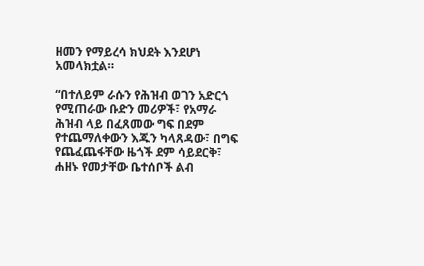ዘመን የማይረሳ ክህደት እንደሆነ አመላክቷል።

“በተለይም ራሱን የሕዝብ ወገን አድርጎ የሚጠራው ቡድን መሪዎች፣ የአማራ ሕዝብ ላይ በፈጸመው ግፍ በደም የተጨማለቀውን እጁን ካላጸዳው፣ በግፍ የጨፈጨፋቸው ዜጎች ደም ሳይደርቅ፣ ሐዘኑ የመታቸው ቤተሰቦች ልብ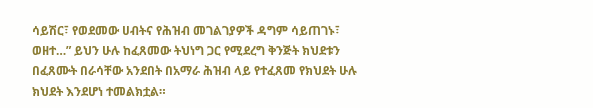ሳይሽር፣ የወደመው ሀብትና የሕዝብ መገልገያዎች ዳግም ሳይጠገኑ፣ ወዘተ…” ይህን ሁሉ ከፈጸመው ትህነግ ጋር የሚደረግ ቅንጅት ክህደቱን በፈጸሙት በራሳቸው አንደበት በአማራ ሕዝብ ላይ የተፈጸመ የክህደት ሁሉ ክህደት እንደሆነ ተመልክቷል።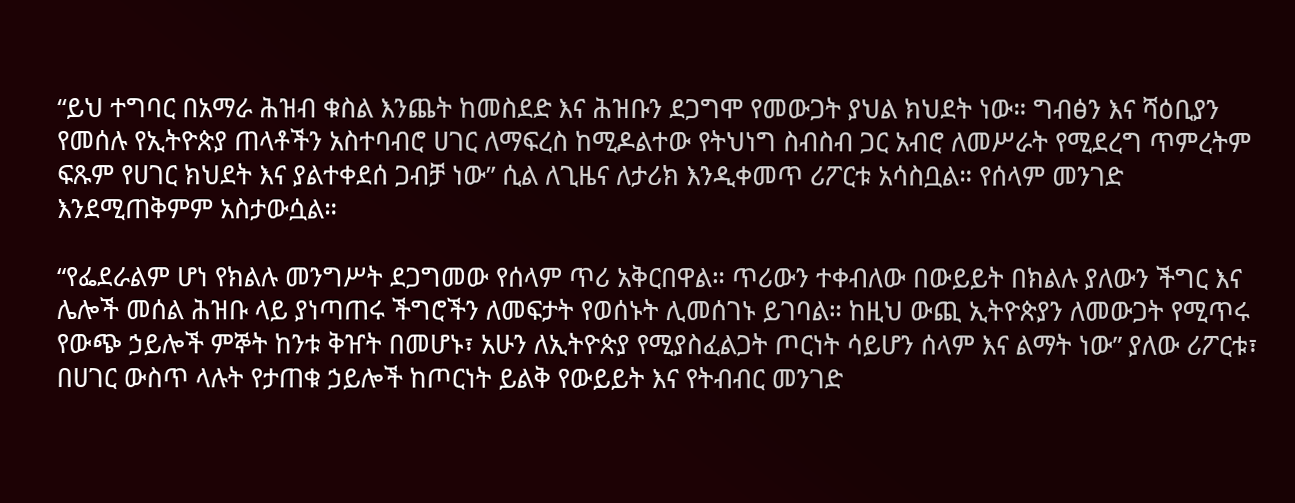“ይህ ተግባር በአማራ ሕዝብ ቁስል እንጨት ከመስደድ እና ሕዝቡን ደጋግሞ የመውጋት ያህል ክህደት ነው። ግብፅን እና ሻዕቢያን የመሰሉ የኢትዮጵያ ጠላቶችን አስተባብሮ ሀገር ለማፍረስ ከሚዶልተው የትህነግ ስብስብ ጋር አብሮ ለመሥራት የሚደረግ ጥምረትም ፍጹም የሀገር ክህደት እና ያልተቀደሰ ጋብቻ ነው” ሲል ለጊዜና ለታሪክ እንዲቀመጥ ሪፖርቱ አሳስቧል። የሰላም መንገድ እንደሚጠቅምም አስታውሷል።

“የፌደራልም ሆነ የክልሉ መንግሥት ደጋግመው የሰላም ጥሪ አቅርበዋል። ጥሪውን ተቀብለው በውይይት በክልሉ ያለውን ችግር እና ሌሎች መሰል ሕዝቡ ላይ ያነጣጠሩ ችግሮችን ለመፍታት የወሰኑት ሊመሰገኑ ይገባል። ከዚህ ውጪ ኢትዮጵያን ለመውጋት የሚጥሩ የውጭ ኃይሎች ምኞት ከንቱ ቅዠት በመሆኑ፣ አሁን ለኢትዮጵያ የሚያስፈልጋት ጦርነት ሳይሆን ሰላም እና ልማት ነው” ያለው ሪፖርቱ፣ በሀገር ውስጥ ላሉት የታጠቁ ኃይሎች ከጦርነት ይልቅ የውይይት እና የትብብር መንገድ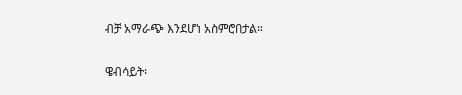ብቻ አማራጭ እንደሆነ አስምሮበታል።

ዌብሳይት፡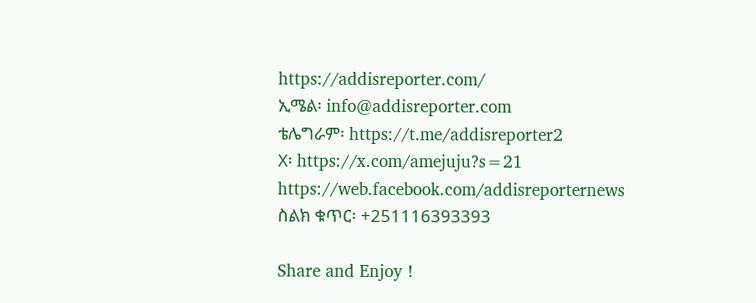https://addisreporter.com/
ኢሜል፡ info@addisreporter.com
ቴሌግራም፡ https://t.me/addisreporter2
X፡ https://x.com/amejuju?s=21
https://web.facebook.com/addisreporternews
ስልክ ቁጥር፡ +251116393393

Share and Enjoy !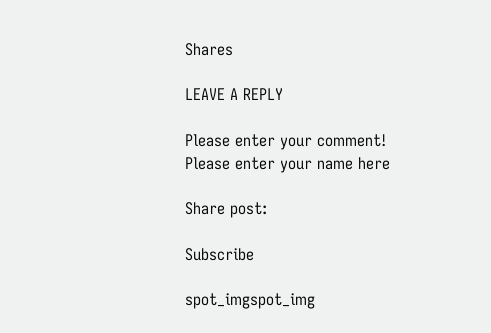Shares

LEAVE A REPLY

Please enter your comment!
Please enter your name here

Share post:

Subscribe

spot_imgspot_img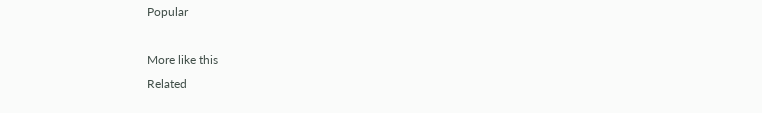Popular

More like this
Related